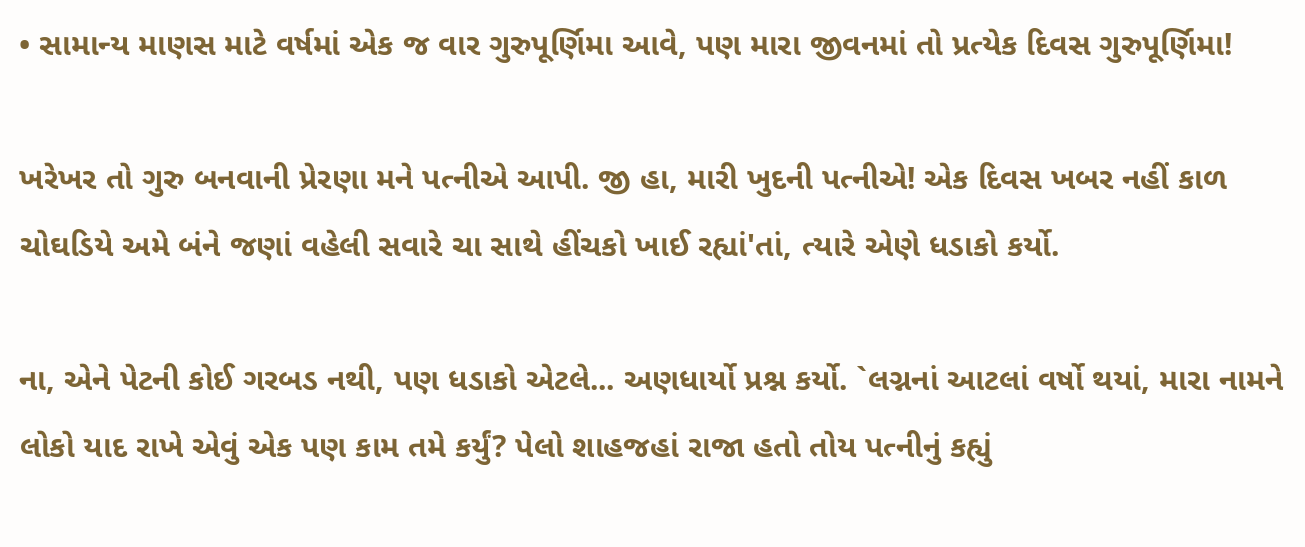• સામાન્ય માણસ માટે વર્ષમાં એક જ વાર ગુરુપૂર્ણિમા આવે, પણ મારા જીવનમાં તો પ્રત્યેક દિવસ ગુરુપૂર્ણિમા!

ખરેખર તો ગુરુ બનવાની પ્રેરણા મને પત્નીએ આપી. જી હા, મારી ખુદની પત્નીએ! એક દિવસ ખબર નહીં કાળ ચોઘડિયે અમે બંને જણાં વહેલી સવારે ચા સાથે હીંચકો ખાઈ રહ્યાં'તાં, ત્યારે એણે ધડાકો કર્યો.

ના, એને પેટની કોઈ ગરબડ નથી, પણ ધડાકો એટલે... અણધાર્યો પ્રશ્ન કર્યો. `લગ્નનાં આટલાં વર્ષો થયાં, મારા નામને લોકો યાદ રાખે એવું એક પણ કામ તમે કર્યું? પેલો શાહજહાં રાજા હતો તોય પત્નીનું કહ્યું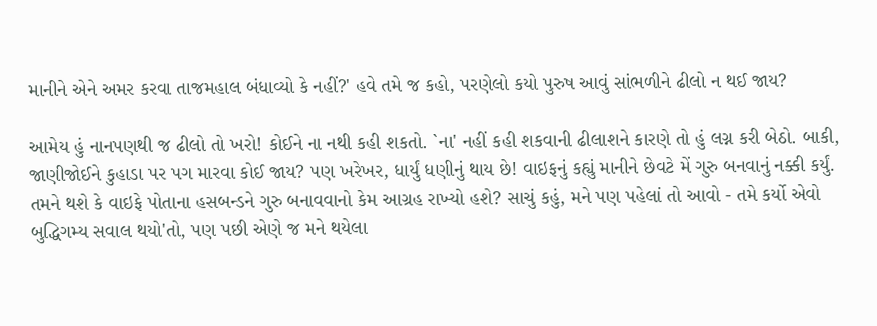માનીને એને અમર કરવા તાજમહાલ બંધાવ્યો કે નહીં?' હવે તમે જ કહો, પરણેલો કયો પુરુષ આવું સાંભળીને ઢીલો ન થઈ જાય?

આમેય હું નાનપણથી જ ઢીલો તો ખરો! કોઈને ના નથી કહી શકતો. `ના' નહીં કહી શકવાની ઢીલાશને કારણે તો હું લગ્ન કરી બેઠો. બાકી, જાણીજોઈને કુહાડા પર પગ મારવા કોઈ જાય? પણ ખરેખર, ધાર્યું ધણીનું થાય છે! વાઇફનું કહ્યું માનીને છેવટે મેં ગુરુ બનવાનું નક્કી કર્યું. તમને થશે કે વાઇફે પોતાના હસબન્ડને ગુરુ બનાવવાનો કેમ આગ્રહ રાખ્યો હશે? સાચું કહું, મને પણ પહેલાં તો આવો - તમે કર્યો એવો બુદ્ધિગમ્ય સવાલ થયો'તો, પણ પછી એણે જ મને થયેલા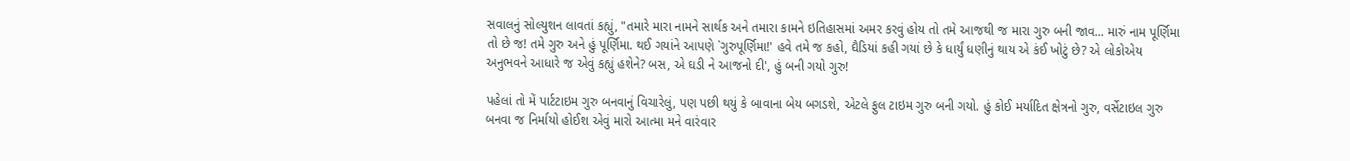સવાલનું સોલ્યુશન લાવતાં કહ્યું, "તમારે મારા નામને સાર્થક અને તમારા કામને ઇતિહાસમાં અમર કરવું હોય તો તમે આજથી જ મારા ગુરુ બની જાવ... મારું નામ પૂર્ણિમા તો છે જ! તમે ગુરુ અને હું પૂર્ણિમા. થઈ ગયાંને આપણે `ગુરુપૂર્ણિમા!' હવે તમે જ કહો, ઘૈડિયાં કહી ગયાં છે કે ધાર્યું ધણીનું થાય એ કંઈ ખોટું છે? એ લોકોએય અનુભવને આધારે જ એવું કહ્યું હશેને? બસ, એ ઘડી ને આજનો દી', હું બની ગયો ગુરુ!

પહેલાં તો મેં પાર્ટટાઇમ ગુરુ બનવાનું વિચારેલું, પણ પછી થયું કે બાવાના બેય બગડશે, એટલે ફુલ ટાઇમ ગુરુ બની ગયો. હું કોઈ મર્યાદિત ક્ષેત્રનો ગુરુ, વર્સેટાઇલ ગુરુ બનવા જ નિર્માયો હોઈશ એવું મારો આત્મા મને વારંવાર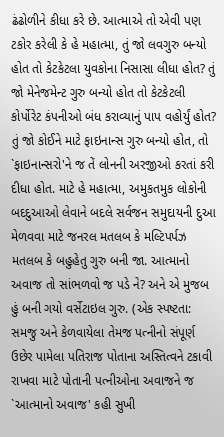ઢંઢોળીને કીધા કરે છે. આત્માએ તો એવી પણ ટકોર કરેલી કે હે મહાત્મા, તું જો લવગુરુ બન્યો હોત તો કેટકેટલા યુવકોના નિસાસા લીધા હોત? તું જો મેનેજમેન્ટ ગુરુ બન્યો હોત તો કેટકેટલી કોર્પોરેટ કંપનીઓ બંધ કરાવ્યાનું પાપ વહોર્યું હોત? તું જો કોઈને માટે ફાઇનાન્સ ગુરુ બન્યો હોત, તો `ફાઇનાન્સરો'ને જ તેં લોનની અરજીઓ કરતાં કરી દીધા હોત. માટે હે મહાત્મા, અમુકતમુક લોકોની બદદુઆઓ લેવાને બદલે સર્વજન સમુદાયની દુઆ મેળવવા માટે જનરલ મતલબ કે મલ્ટિપર્પઝ મતલબ કે બહુહેતુ ગુરુ બની જા. આત્માનો અવાજ તો સાંભળવો જ પડે ને? અને એ મુજબ હું બની ગયો વર્સેટાઇલ ગુરુ. (એક સ્પષ્ટતા: સમજુ અને કેળવાયેલા તેમજ પત્નીનો સંપૂર્ણ ઉછેર પામેલા પતિરાજ પોતાના અસ્તિત્વને ટકાવી રાખવા માટે પોતાની પત્નીઓના અવાજને જ `આત્માનો અવાજ' કહી સુખી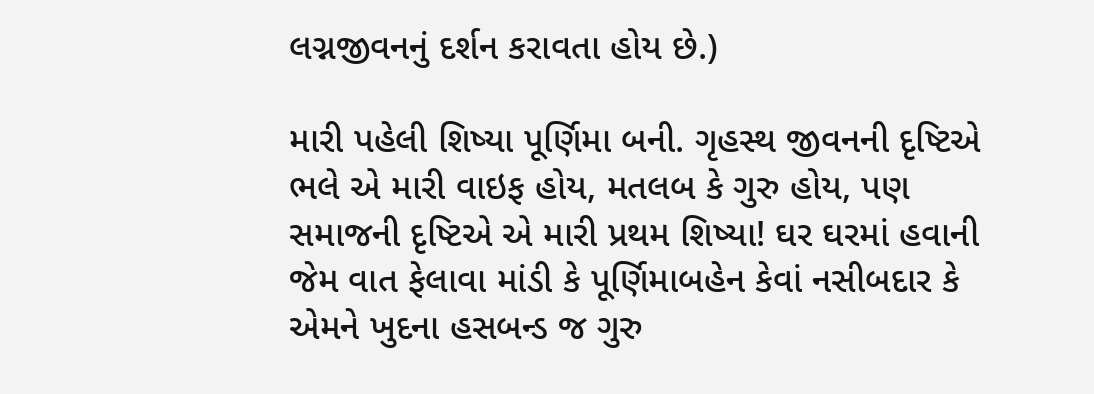લગ્નજીવનનું દર્શન કરાવતા હોય છે.)

મારી પહેલી શિષ્યા પૂર્ણિમા બની. ગૃહસ્થ જીવનની દૃષ્ટિએ ભલે એ મારી વાઇફ હોય, મતલબ કે ગુરુ હોય, પણ સમાજની દૃષ્ટિએ એ મારી પ્રથમ શિષ્યા! ઘર ઘરમાં હવાની જેમ વાત ફેલાવા માંડી કે પૂર્ણિમાબહેન કેવાં નસીબદાર કે એમને ખુદના હસબન્ડ જ ગુરુ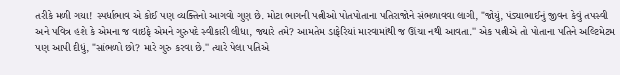તરીકે મળી ગયા! સ્પર્ધાભાવ એ કોઈ પણ વ્યક્તિનો આગવો ગુણ છે. મોટા ભાગની પત્નીઓ પોતપોતાના પતિરાજોને સંભળાવવા લાગી, "જોયું, પંડ્યાભાઈનું જીવન કેવું તપસ્વી અને પવિત્ર હશે કે એમના જ વાઇફે એમને ગુરુપદે સ્વીકારી લીધા, જ્યારે તમે? આમતેમ ડાફેરિયાં મારવામાંથી જ ઊંચા નથી આવતા.'' એક પત્નીએ તો પોતાના પતિને અલ્ટિમેટમ પણ આપી દીધું, "સાંભળો છો? મારે ગુરુ કરવા છે.'' ત્યારે પેલા પતિએ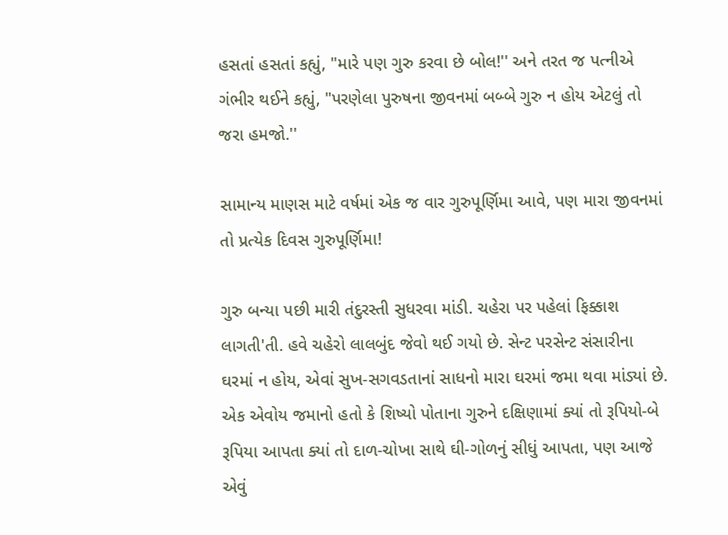હસતાં હસતાં કહ્યું, "મારે પણ ગુરુ કરવા છે બોલ!'' અને તરત જ પત્નીએ ગંભીર થઈને કહ્યું, "પરણેલા પુરુષના જીવનમાં બબ્બે ગુરુ ન હોય એટલું તો જરા હમજો.''

સામાન્ય માણસ માટે વર્ષમાં એક જ વાર ગુરુપૂર્ણિમા આવે, પણ મારા જીવનમાં તો પ્રત્યેક દિવસ ગુરુપૂર્ણિમા!

ગુરુ બન્યા પછી મારી તંદુરસ્તી સુધરવા માંડી. ચહેરા પર પહેલાં ફિક્કાશ લાગતી'તી. હવે ચહેરો લાલબુંદ જેવો થઈ ગયો છે. સેન્ટ પરસેન્ટ સંસારીના ઘરમાં ન હોય, એવાં સુખ-સગવડતાનાં સાધનો મારા ઘરમાં જમા થવા માંડ્યાં છે. એક એવોય જમાનો હતો કે શિષ્યો પોતાના ગુરુને દક્ષિણામાં ક્યાં તો રૂપિયો-બે રૂપિયા આપતા ક્યાં તો દાળ-ચોખા સાથે ઘી-ગોળનું સીધું આપતા, પણ આજે એવું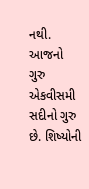નથી. આજનો ગુરુ એકવીસમી સદીનો ગુરુ છે. શિષ્યોની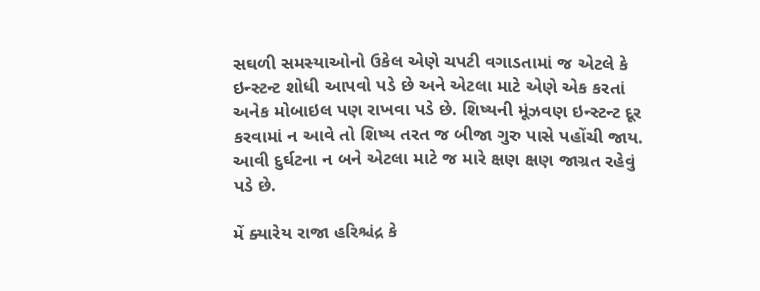સઘળી સમસ્યાઓનો ઉકેલ એણે ચપટી વગાડતામાં જ એટલે કે ઇન્સ્ટન્ટ શોધી આપવો પડે છે અને એટલા માટે એણે એક કરતાં અનેક મોબાઇલ પણ રાખવા પડે છે. શિષ્યની મૂંઝવણ ઇન્સ્ટન્ટ દૂર કરવામાં ન આવે તો શિષ્ય તરત જ બીજા ગુરુ પાસે પહોંચી જાય. આવી દુર્ઘટના ન બને એટલા માટે જ મારે ક્ષણ ક્ષણ જાગ્રત રહેવું પડે છે.

મેં ક્યારેય રાજા હરિશ્ચંદ્ર કે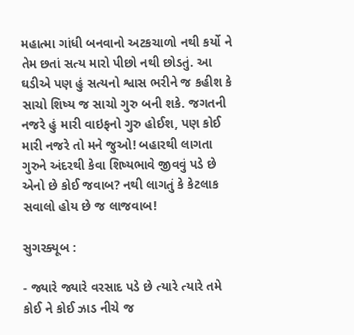મહાત્મા ગાંધી બનવાનો અટકચાળો નથી કર્યો ને તેમ છતાં સત્ય મારો પીછો નથી છોડતું. આ ઘડીએ પણ હું સત્યનો શ્વાસ ભરીને જ કહીશ કે સાચો શિષ્ય જ સાચો ગુરુ બની શકે. જગતની નજરે હું મારી વાઇફનો ગુરુ હોઈશ, પણ કોઈ મારી નજરે તો મને જુઓ! બહારથી લાગતા ગુરુને અંદરથી કેવા શિષ્યભાવે જીવવું પડે છે એનો છે કોઈ જવાબ? નથી લાગતું કે કેટલાક સવાલો હોય છે જ લાજવાબ!

સુગરક્યૂબ :

- જ્યારે જ્યારે વરસાદ પડે છે ત્યારે ત્યારે તમે કોઈ ને કોઈ ઝાડ નીચે જ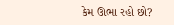કેમ ઊભા રહો છો?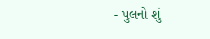- પુલનો શું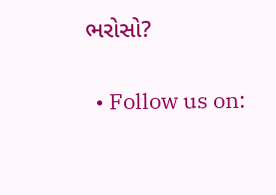ભરોસો?


  • Follow us on: